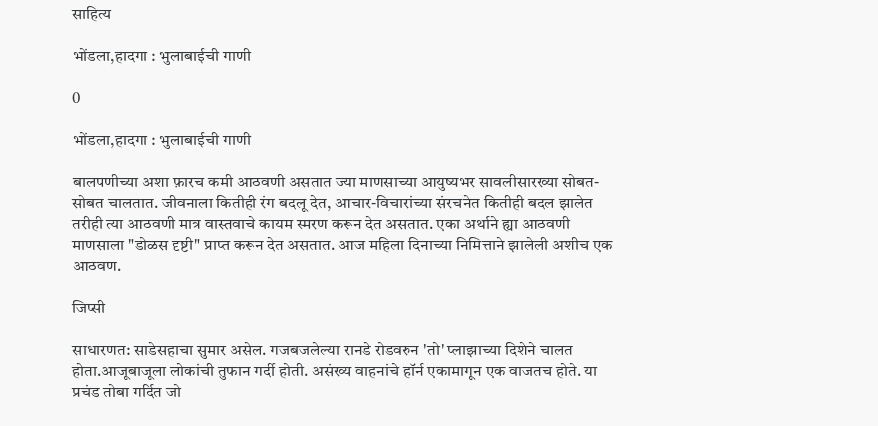साहित्य

भोंडला,हादगा : भुलाबाईची गाणी

0

भोंडला,हादगा : भुलाबाईची गाणी

बालपणीच्या अशा फ़ारच कमी आठवणी असतात ज्या माणसाच्या आयुष्यभर सावलीसारख्या सोबत-सोबत चालतात. जीवनाला कितीही रंग बदलू देत, आचार-विचारांच्या संरचनेत कितीही बदल झालेत तरीही त्या आठवणी मात्र वास्तवाचे कायम स्मरण करून देत असतात. एका अर्थाने ह्या आठवणी माणसाला "डोळस दृष्टी" प्राप्त करून देत असतात. आज महिला दिनाच्या निमित्ताने झालेली अशीच एक आठवण.

जिप्सी

साधारणत: साडेसहाचा सुमार असेल. गजबजलेल्या रानडे रोडवरुन 'तो' प्लाझाच्या दिशेने चालत होता.आजूबाजूला लोकांची तुफान गर्दी होती. असंख्य वाहनांचे हॉर्न एकामागून एक वाजतच होते. या प्रचंड तोबा गर्दित जो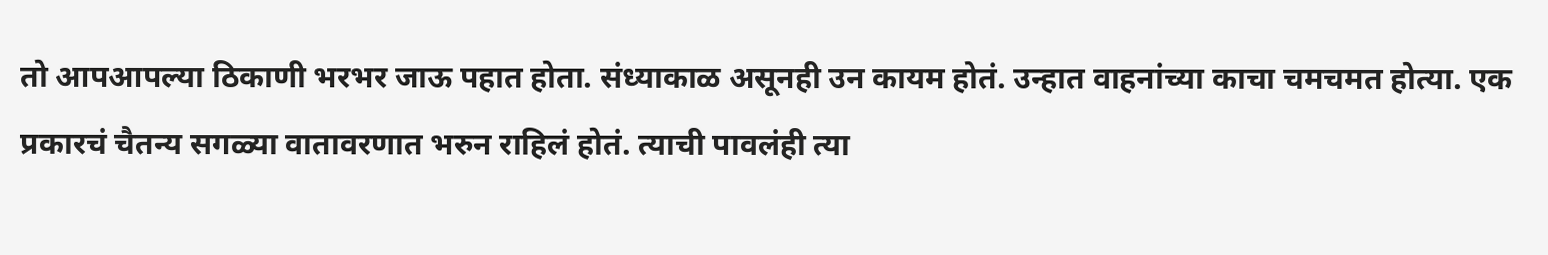तो आपआपल्या ठिकाणी भरभर जाऊ पहात होता. संध्याकाळ असूनही उन कायम होतं. उन्हात वाहनांच्या काचा चमचमत होत्या. एक प्रकारचं चैतन्य सगळ्या वातावरणात भरुन राहिलं होतं. त्याची पावलंही त्या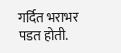गर्दित भराभर पडत होती.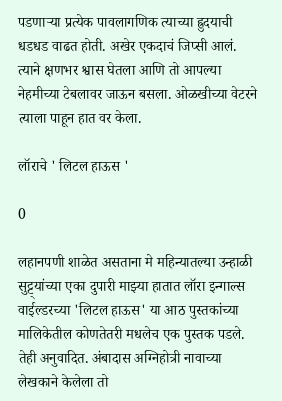पडणाऱ्या प्रत्येक पावलागणिक त्याच्या ह्रुदयाची धडधड वाढत होती. अखेर एकदाचं जिप्सी आलं. त्याने क्षणभर श्वास घेतला आणि तो आपल्या नेहमीच्या टेबलावर जाऊन बसला. ओळखीच्या वेटरने त्याला पाहून हात वर केला.

लॉराचे ' लिटल हाऊस '

0

लहानपणी शाळेत असताना मे महिन्यातल्या उन्हाळी सुट्ट्यांच्या एका दुपारी माझ्या हातात लॉरा इन्गाल्स वाईल्डरच्या 'लिटल हाऊस' या आठ पुस्तकांच्या मालिकेतील कोणतेतरी मधलेच एक पुस्तक पडले. तेही अनुवादित. अंबादास अग्निहोत्री नावाच्या लेखकाने केलेला तो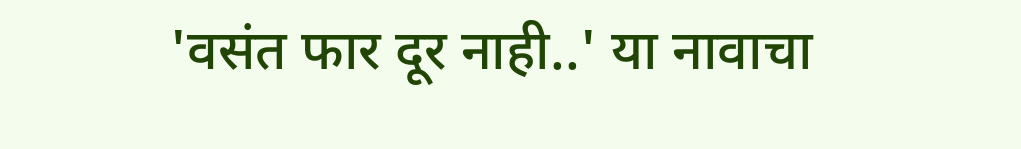'वसंत फार दूर नाही..' या नावाचा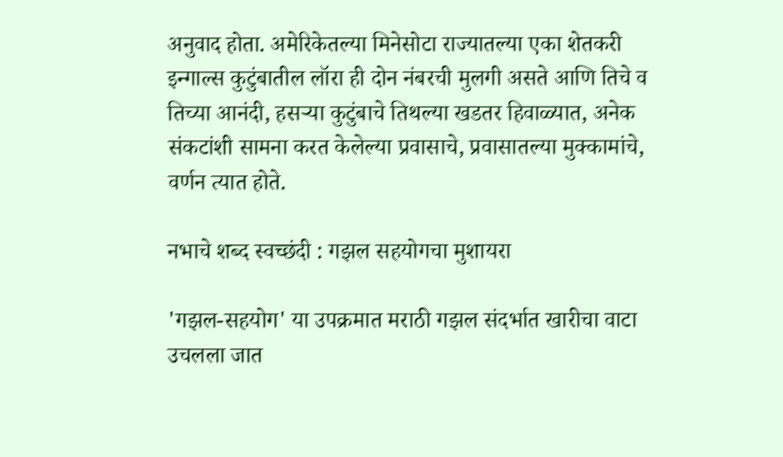अनुवाद होता. अमेरिकेतल्या मिनेसोटा राज्यातल्या एका शेतकरी इन्गाल्स कुटुंबातील लॉरा ही दोन नंबरची मुलगी असते आणि तिचे व तिच्या आनंदी, हसर्‍या कुटुंबाचे तिथल्या खडतर हिवाळ्यात, अनेक संकटांशी सामना करत केलेल्या प्रवासाचे, प्रवासातल्या मुक्कामांचे, वर्णन त्यात होते.

नभाचे शब्द स्वच्छंदी : गझल सहयोगचा मुशायरा

'गझल-सहयोग' या उपक्रमात मराठी गझल संदर्भात खारीचा वाटा उचलला जात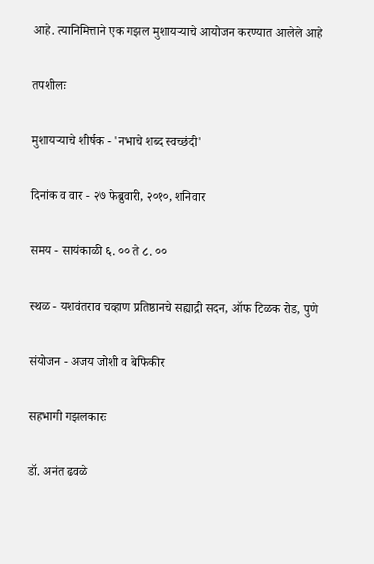आहे. त्यानिमित्ताने एक गझल मुशायर्‍याचे आयोजन करण्यात आलेले आहे

तपशीलः

मुशायर्‍याचे शीर्षक - 'नभाचे शब्द स्वच्छंदी'

दिनांक व वार - २७ फेब्रुवारी, २०१०, शनिवार

समय - सायंकाळी ६. ०० ते ८. ००

स्थळ - यशवंतराव चव्हाण प्रतिष्ठानचे सह्याद्री सदन, ऑफ टिळक रोड, पुणे

संयोजन - अजय जोशी व बेफिकीर

सहभागी गझलकारः

डॉ. अनंत ढवळे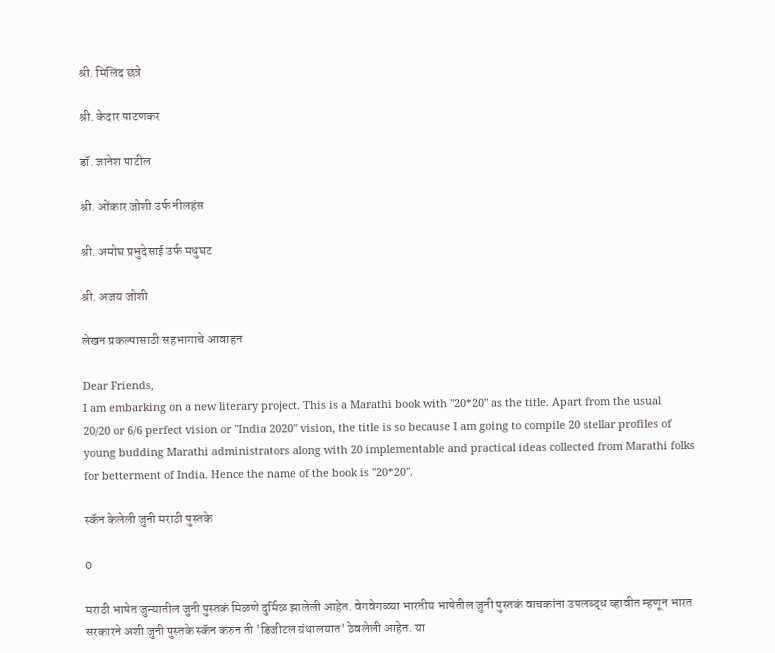श्री. मिलिंद छत्रे

श्री. केदार पाटणकर

डॉ. ज्ञानेश पाटील

श्री. ओंकार जोशी उर्फ नीलहंस

श्री. अमोघ प्रभुदेसाई उर्फ मधुघट

श्री. अजय जोशी

लेखन प्रकल्पासाठी सहभागाचे आवाहन

Dear Friends,
I am embarking on a new literary project. This is a Marathi book with "20*20" as the title. Apart from the usual 20/20 or 6/6 perfect vision or "India 2020" vision, the title is so because I am going to compile 20 stellar profiles of young budding Marathi administrators along with 20 implementable and practical ideas collected from Marathi folks for betterment of India. Hence the name of the book is "20*20".

स्कॅन केलेली जुनी मराठी पुस्तके

0

मराठी भाषेत जुन्यातील जुनी पुस्तकं मिळणे दुर्मिळ झालेली आहेत. वेगवेगळ्या भारतीय भाषेतील जुनी पुस्तकं वाचकांना उपलब्द्ध व्हावीत म्हणून भारत सरकारने अशी जुनी पुस्तके स्कॅन करुन ती 'डिजीटल ग्रंथालयात' ठेवलेली आहेत. या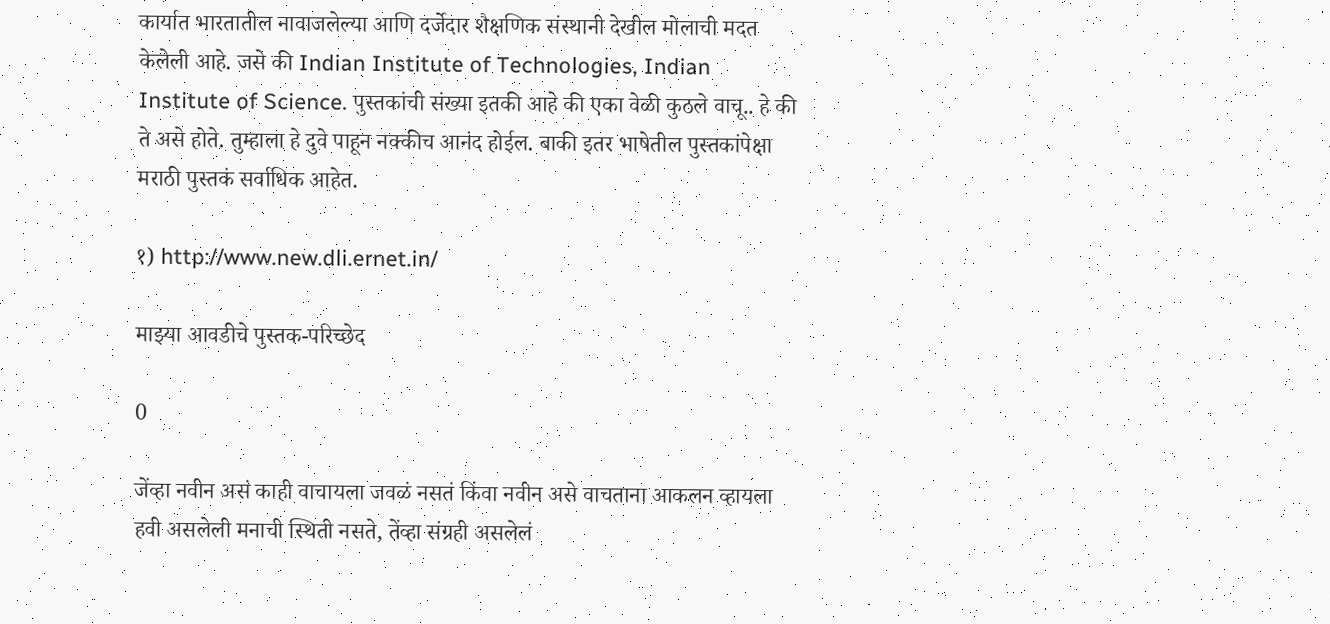कार्यात भारतातील नावाजलेल्या आणि दर्जेदार शैक्षणिक संस्थानी देखील मोलाची मदत केलेली आहे. जसे की Indian Institute of Technologies, Indian Institute of Science. पुस्तकांची संख्या इतकी आहे की एका वेळी कुठले वाचू.. हे की ते असे होते. तुम्हाला हे दुवे पाहून नक्कीच आनंद होईल. बाकी इतर भाषेतील पुस्तकांपेक्षा मराठी पुस्तकं सर्वाधिक आहेत.

१) http://www.new.dli.ernet.in/

माझ्या आवडीचे पुस्तक-परिच्छेद

0

जेंव्हा नवीन असं काही वाचायला जवळं नसतं किंवा नवीन असे वाचताना आकलन व्हायला हवी असलेली मनाची स्थिती नसते, तेंव्हा संग्रही असलेलं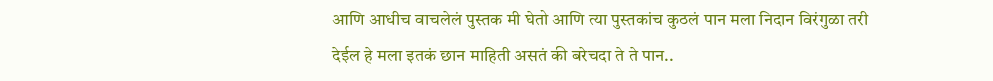आणि आधीच वाचलेलं पुस्तक मी घेतो आणि त्या पुस्तकांच कुठलं पान मला निदान विरंगुळा तरी देईल हे मला इतकं छान माहिती असतं की बरेचदा ते ते पान..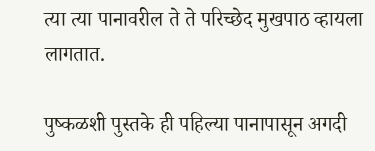त्या त्या पानावरील ते ते परिच्छेद मुखपाठ व्हायला लागतात.

पुष्कळशी पुस्तके ही पहिल्या पानापासून अगदी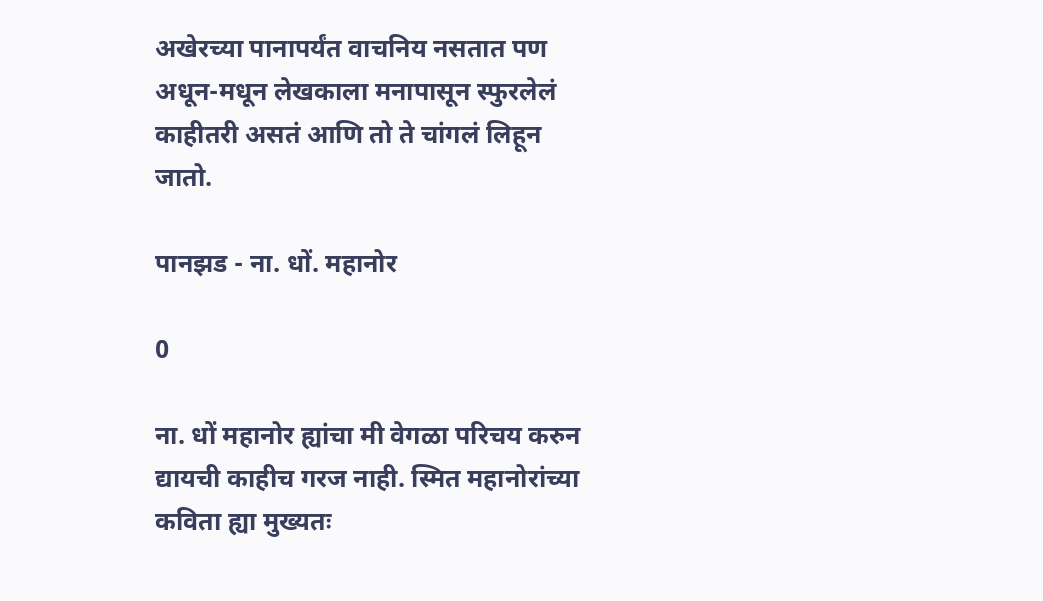अखेरच्या पानापर्यंत वाचनिय नसतात पण अधून-मधून लेखकाला मनापासून स्फुरलेलं काहीतरी असतं आणि तो ते चांगलं लिहून जातो.

पानझड - ना. धों. महानोर

0

ना. धों महानोर ह्यांचा मी वेगळा परिचय करुन द्यायची काहीच गरज नाही. स्मित महानोरांच्या कविता ह्या मुख्यतः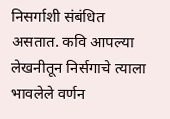निसर्गाशी संबंधित असतात. कवि आपल्या लेखनीतून निर्सगाचे त्याला भावलेले वर्णन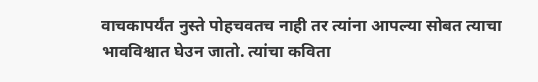वाचकापर्यंत नुस्ते पोहचवतच नाही तर त्यांना आपल्या सोबत त्याचा भावविश्वात घेउन जातो. त्यांचा कविता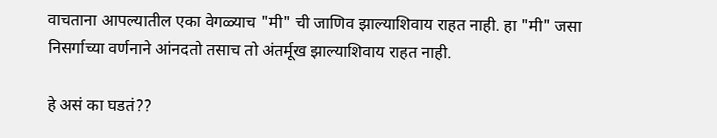वाचताना आपल्यातील एका वेगळ्याच "मी" ची जाणिव झाल्याशिवाय राहत नाही. हा "मी" जसा निसर्गाच्या वर्णनाने आंनदतो तसाच तो अंतर्मूख झाल्याशिवाय राहत नाही.

हे असं का घडतं??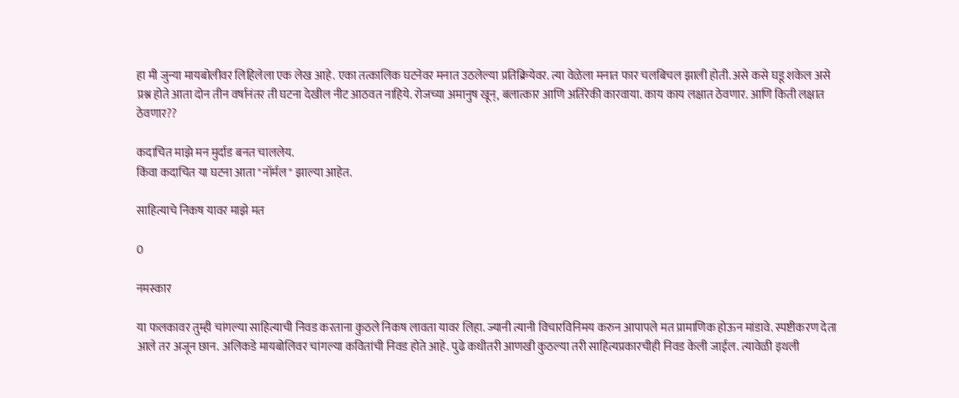हा मी जुन्या मायबोलीवर लिहिलेला एक लेख आहे. एका तत्कालिक घटनेवर मनात उठलेल्या प्रतिक्रियेवर. त्या वेळेला मनात फार चलबिचल झाली होती. असे कसे घडू शकेल असे प्रश्न होते आता दोन तीन वर्षानंतर ती घटना देखील नीट आठवत नाहिये. रोजच्या अमानुष खून्, बलात्कार आणि अतिरेकी कारवाया. काय काय लक्षात ठेवणार. आणि किती लक्षात ठेवणार??

कदाचित माझे मन मुर्दाड बनत चाललेय.
किंवा कदाचित या घटना आता "नॉर्मल" झाल्या आहेत.

साहित्याचे निकष यावर माझे मत

0

नमस्कार

या फलकावर तुम्ही चांगल्या साहित्याची निवड करताना कुठले निकष लावता यावर लिहा. ज्यानी त्यानी विचारविनिमय करुन आपापले मत प्रामाणिक होऊन मांडावे. स्पष्टीकरण देता आले तर अजून छान. अलिकडे मायबोलिवर चांगल्या कवितांची निवड होते आहे. पुढे कधीतरी आणखी कुठल्या तरी साहित्यप्रकारचीही निवड केली जाईल. त्यावेळी इथली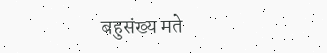बहुसंख्य मते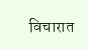विचारात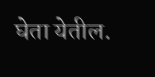घेता येतील.